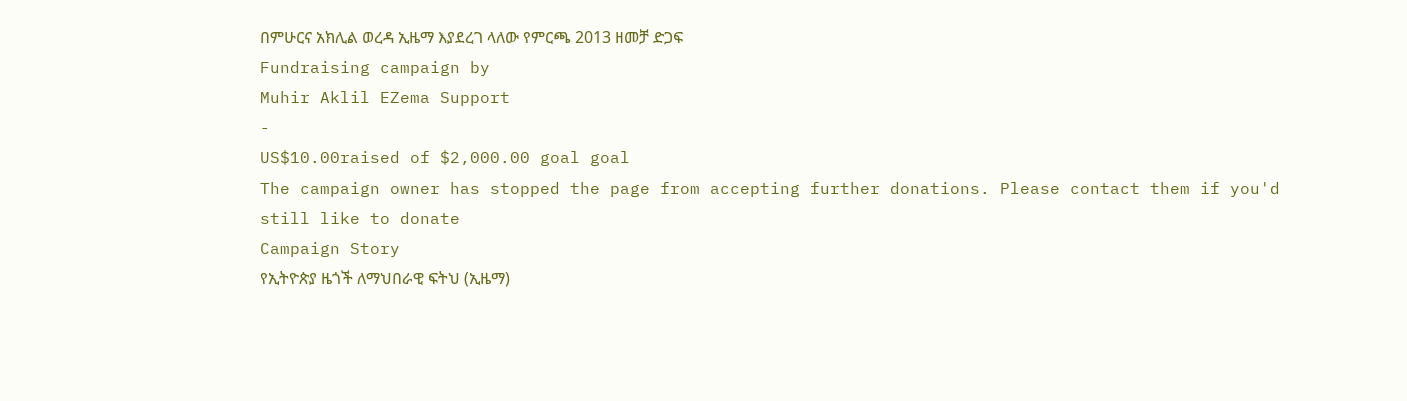በምሁርና አክሊል ወረዳ ኢዜማ እያደረገ ላለው የምርጫ 2013 ዘመቻ ድጋፍ
Fundraising campaign by
Muhir Aklil EZema Support
-
US$10.00raised of $2,000.00 goal goal
The campaign owner has stopped the page from accepting further donations. Please contact them if you'd still like to donate
Campaign Story
የኢትዮጵያ ዜጎች ለማህበራዊ ፍትህ (ኢዜማ)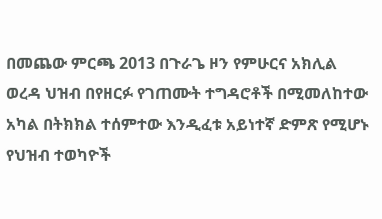በመጨው ምርጫ 2013 በጉራጌ ዞን የምሁርና አክሊል ወረዳ ህዝብ በየዘርፉ የገጠሙት ተግዳሮቶች በሚመለከተው አካል በትክክል ተሰምተው እንዲፈቱ አይነተኛ ድምጽ የሚሆኑ የህዝብ ተወካዮች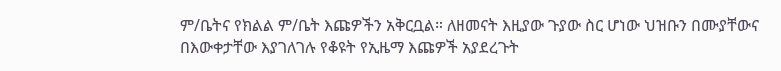ም/ቤትና የክልል ም/ቤት እጩዎችን አቅርቧል። ለዘመናት እዚያው ጉያው ስር ሆነው ህዝቡን በሙያቸውና በእውቀታቸው እያገለገሉ የቆዩት የኢዜማ እጩዎች አያደረጉት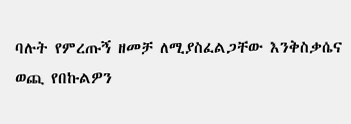ባሉት የምረጡኝ ዘመቻ ለሚያስፈልጋቸው እንቅስቃሴና ወጪ የበኩልዎን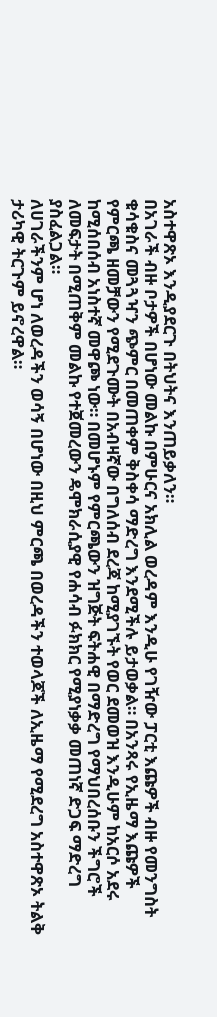አስተዋጽኦ እንዲያደርጉ በትህትና እንጠይቃለን።
በአገራች ብዙ ቦታዎች በሆነው መልኩ በምሁርና አክሊል ወረዳም እንዲሁ የገዥው ፓርቲ እጩዎች ብዙ የመንግስት ቁሳቁስና መጓጓዣን ጭምር በመጠቀም ቅስቀሳ ማድረግ እንደሚችሉ ይታወቃል። በአንጻሩ የኢዜማ እጩዎች የምርጫ ዘመቻውን የሚደጉሙት በአብዛኛው በግለሰብ ደረጃ ከሚያገኙት የወር ደመወዝ እንዲሁም ከአርሶ አደሩ ከሚሰበሰብ አነስተኛ መዋጮ ነው። በመሆኑም የምርጫውን ዝግጅት ፍትሐዊ በማድረግ የማህበረሰቡን ችግሮች ለመፍታት በሚጠቅም መልኩ የተጀመረውን ዴሞክራሲያዊ የሐሳብ ፉክክር የሚያነቃቃ መጠነኛ ድጋፍ ማድረግ ያስፈልጋል።
ለሀገራችንም ሆነ ለወረዳችን ወሳኝ በሆነው በዚህ ምርጫ በወረዳችን ተወላጆች ለኢዜማ የሚደረግ አስተዋጽኦ ትልቅ ታሪካዊ ትርጉም ይኖረዋል።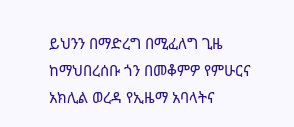ይህንን በማድረግ በሚፈለግ ጊዜ ከማህበረሰቡ ጎን በመቆምዎ የምሁርና አክሊል ወረዳ የኢዜማ አባላትና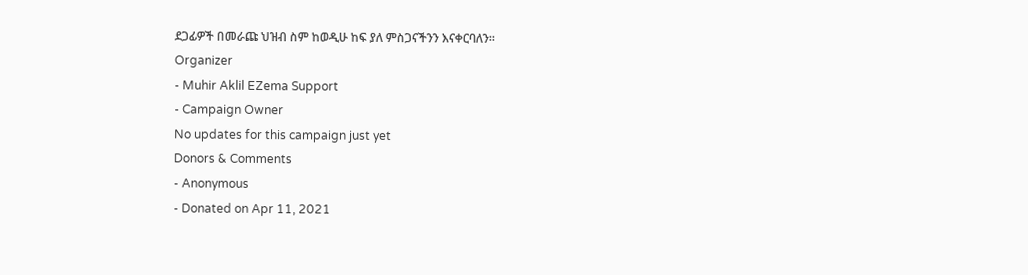ደጋፊዎች በመራጩ ህዝብ ስም ከወዲሁ ከፍ ያለ ምስጋናችንን እናቀርባለን።
Organizer
- Muhir Aklil EZema Support
- Campaign Owner
No updates for this campaign just yet
Donors & Comments
- Anonymous
- Donated on Apr 11, 2021